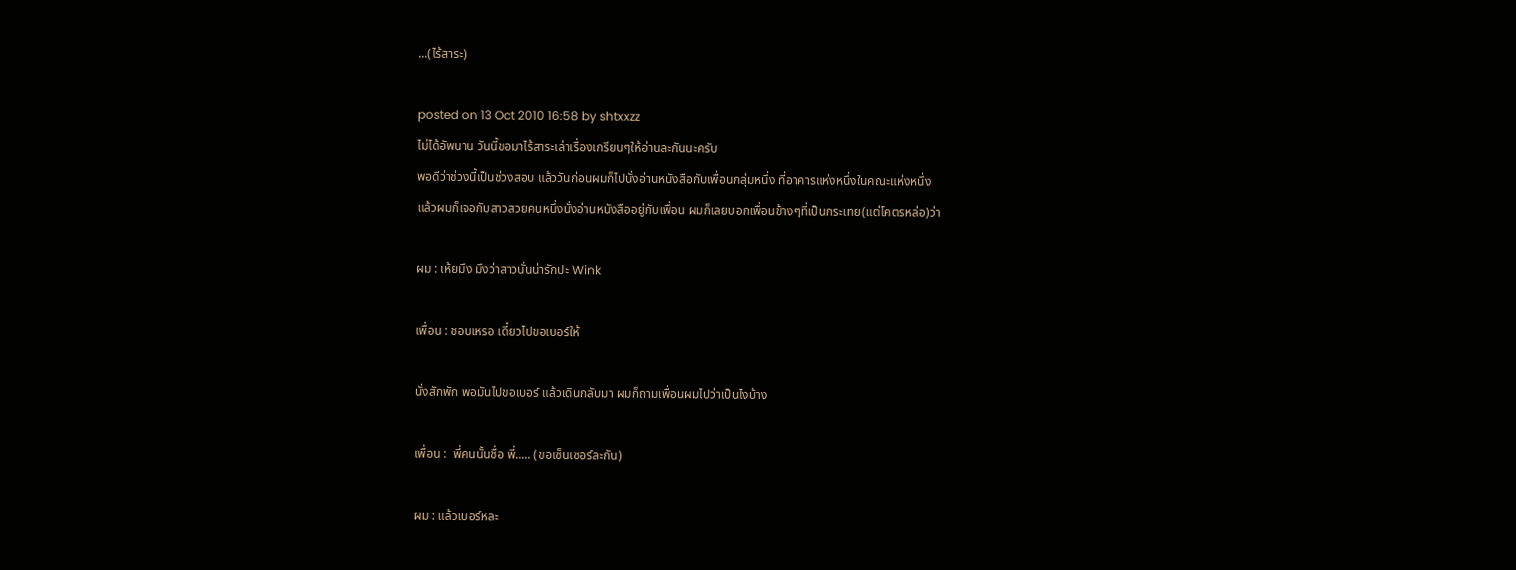...(ไร้สาระ)

posted on 13 Oct 2010 16:58 by shtxxzz
ไม่ได้อัพนาน วันนี้ขอมาไร้สาระเล่าเรื่องเกรียนๆให้อ่านละกันนะครับ
พอดีว่าช่วงนี้เป็นช่วงสอบ แล้ววันก่อนผมก็ไปนั่งอ่านหนังสือกับเพื่อนกลุ่มหนึ่ง ที่อาคารแห่งหนึ่งในคณะแห่งหนึ่ง
แล้วผมก็เจอกับสาวสวยคนหนึ่งนั่งอ่านหนังสืออยู่กับเพื่อน ผมก็เลยบอกเพื่อนข้างๆที่เป็นกระเทย(แต่โคตรหล่อ)ว่า

ผม : เห้ยมึง มึงว่าสาวนั่นน่ารักปะ Wink

เพื่อน : ชอบเหรอ เดี๋ยวไปขอเบอร์ให้

นั่งสักพัก พอมันไปขอเบอร์ แล้วเดินกลับมา ผมก็ถามเพื่อนผมไปว่าเป็นไงบ้าง

เพื่อน :  พี่คนนั้นชื่อ พี่..... (ขอเซ็นเซอร์ละกัน)

ผม : แล้วเบอร์หละ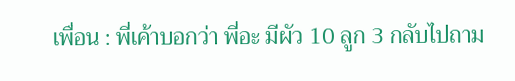เพื่อน : พี่เค้าบอกว่า พี่อะ มีผัว 10 ลูก 3 กลับไปถาม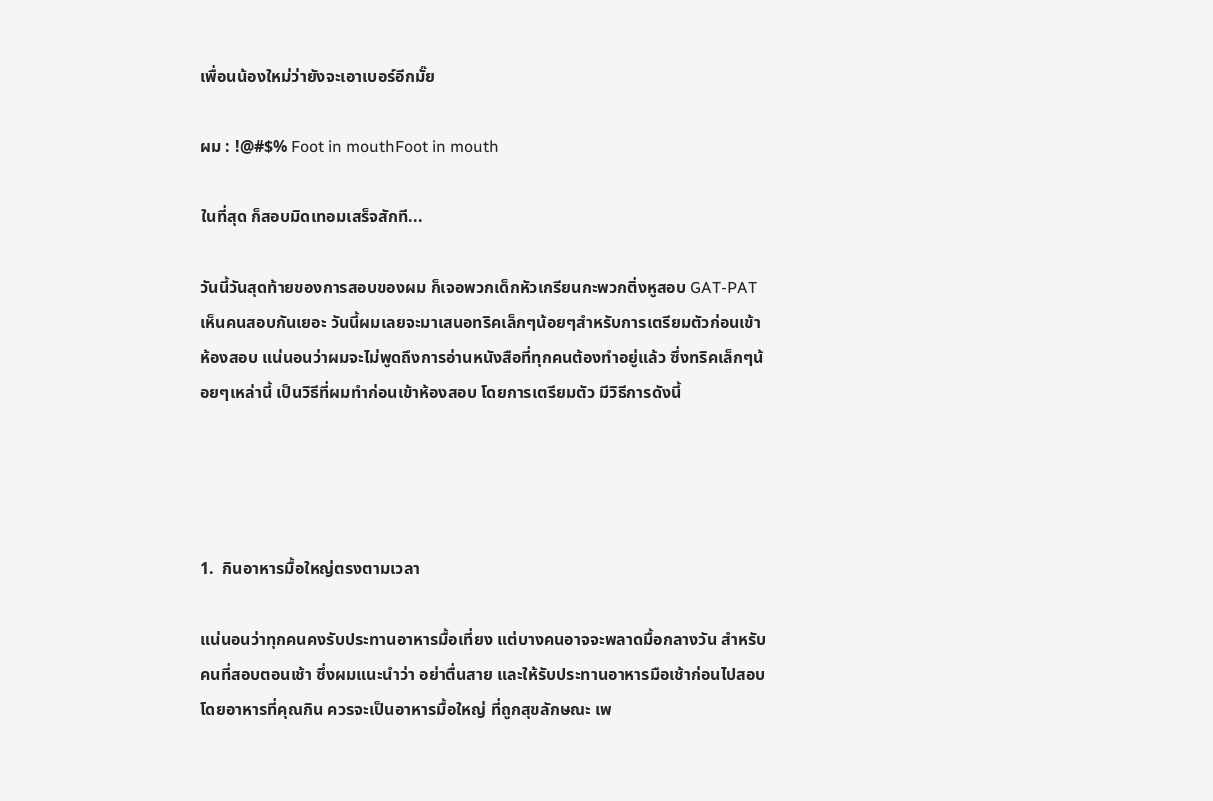เพื่อนน้องใหม่ว่ายังจะเอาเบอร์อีกมั๊ย

ผม : !@#$% Foot in mouthFoot in mouth

ในที่สุด ก็สอบมิดเทอมเสร็จสักที...

วันนี้วันสุดท้ายของการสอบของผม ก็เจอพวกเด็กหัวเกรียนกะพวกติ่งหูสอบ GAT-PAT  เห็นคนสอบกันเยอะ วันนี้ผมเลยจะมาเสนอทริคเล็กๆน้อยๆสำหรับการเตรียมตัวก่อนเข้าห้องสอบ แน่นอนว่าผมจะไม่พูดถึงการอ่านหนังสือที่ทุกคนต้องทำอยู่แล้ว ซึ่งทริคเล็กๆน้อยๆเหล่านี้ เป็นวิธีที่ผมทำก่อนเข้าห้องสอบ โดยการเตรียมตัว มีวิธีการดังนี้




1.  กินอาหารมื้อใหญ่ตรงตามเวลา

แน่นอนว่าทุกคนคงรับประทานอาหารมื้อเที่ยง แต่บางคนอาจจะพลาดมื้อกลางวัน สำหรับคนที่สอบตอนเช้า ซึ่งผมแนะนำว่า อย่าตื่นสาย และให้รับประทานอาหารมือเช้าก่อนไปสอบ โดยอาหารที่คุณกิน ควรจะเป็นอาหารมื้อใหญ่ ที่ถูกสุขลักษณะ เพ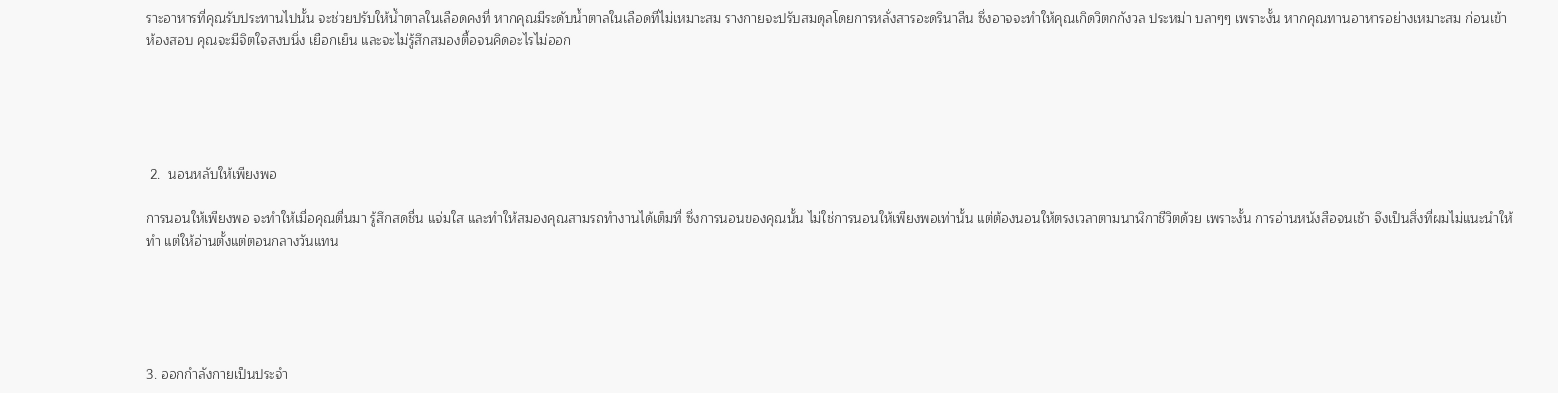ราะอาหารที่คุณรับประทานไปนั้น จะช่วยปรับให้น้ำตาลในเลือดคงที่ หากคุณมีระดับน้ำตาลในเลือดที่ไม่เหมาะสม รางกายจะปรับสมดุลโดยการหลั่งสารอะดรินาลีน ซึ่งอาจจะทำให้คุณเกิดวิตกกังวล ประหม่า บลาๆๆ เพราะงั้น หากคุณทานอาหารอย่างเหมาะสม ก่อนเข้าห้องสอบ คุณจะมีจิตใจสงบนิ่ง เยือกเย็น และจะไม่รู้สึกสมองตื้อจนคิดอะไรไม่ออก





 2.  นอนหลับให้เพียงพอ

การนอนให้เพียงพอ จะทำให้เมื่อคุณตื่นมา รู้สึกสดชื่น แจ่มใส และทำให้สมองคุณสามรถทำงานได้เต็มที่ ซึ่งการนอนของคุณนั้น ไม่ใช่การนอนให้เพียงพอเท่านั้น แต่ต้องนอนให้ตรงเวลาตามนาฬิกาชีวิตด้วย เพราะงั้น การอ่านหนังสือจนเช้า จึงเป็นสิ่งที่ผมไม่แนะนำให้ทำ แต่ให้อ่านตั้งแต่ตอนกลางวันแทน





3. ออกกำลังกายเป็นประจำ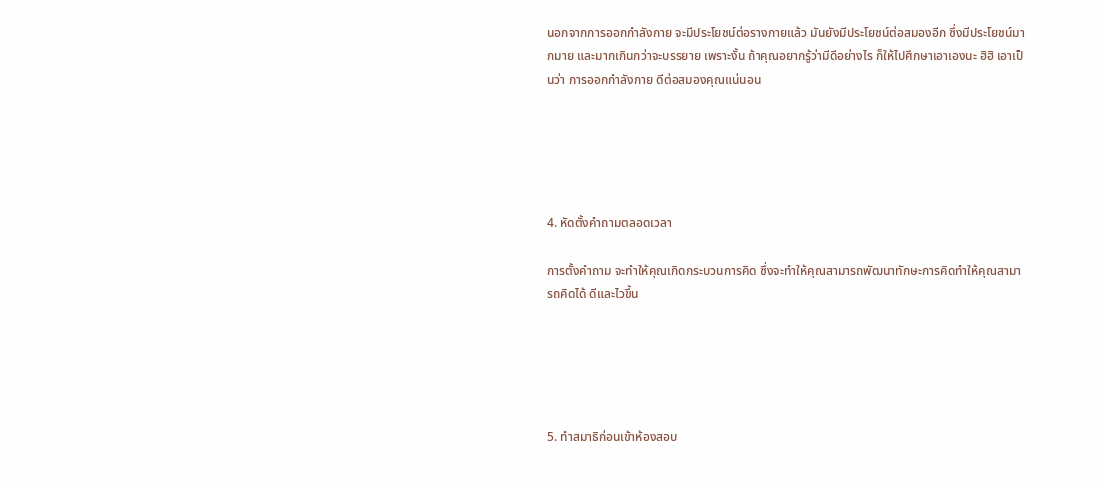นอกจากการออกกำลังกาย จะมีประโยชน์ต่อรางกายแล้ว มันยังมีประโยชน์ต่อสมองอีก ซึ่งมีประโยชน์มากมาย และมากเกินกว่าจะบรรยาย เพราะงั้น ถ้าคุณอยากรู้ว่ามีดีอย่างไร ก็ให้ไปศึกษาเอาเองนะ ฮิฮิ เอาเป็นว่า การออกกำลังกาย ดีต่อสมองคุณแน่นอน





4. หัดตั้งคำถามตลอดเวลา

การตั้งคำถาม จะทำให้คุณเกิดกระบวนการคิด ซึ่งจะทำให้คุณสามารถพัฒนาทักษะการคิดทำให้คุณสามารถคิดได้ ดีและไวขึ้น





5. ทำสมาธิก่อนเข้าห้องสอบ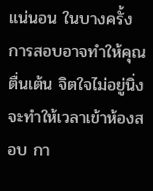แน่นอน ในบางครั้ง การสอบอาจทำให้คุณตื่นเต้น จิตใจไม่อยู่นิ่ง จะทำให้เวลาเข้าห้องสอบ กา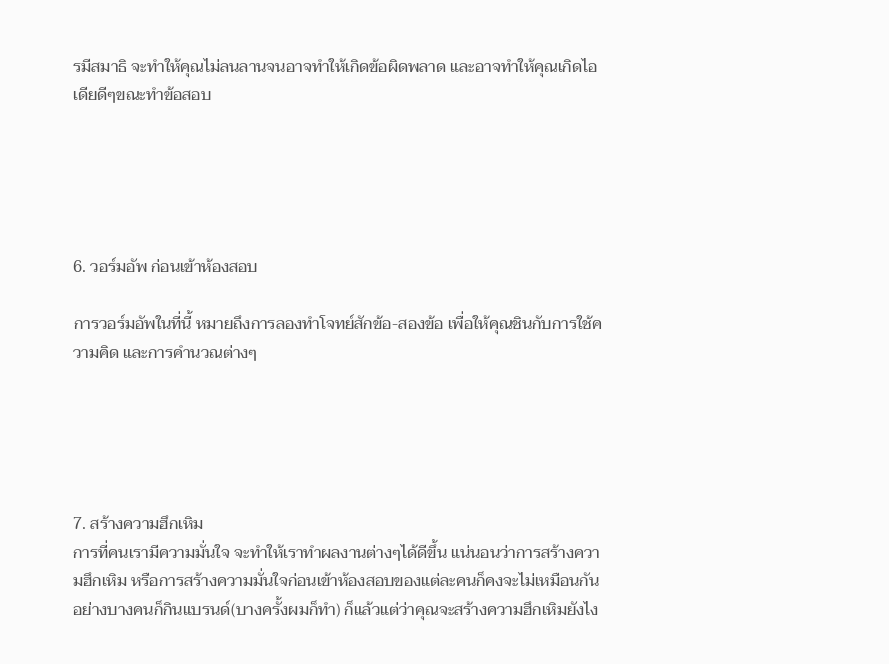รมีสมาธิ จะทำให้คุณไม่ลนลานจนอาจทำให้เกิดข้อผิดพลาด และอาจทำให้คุณเกิดไอเดียดีๆขณะทำข้อสอบ





6. วอร์มอัพ ก่อนเข้าห้องสอบ

การวอร์มอัพในที่นี้ หมายถึงการลองทำโจทย์สักข้อ-สองข้อ เพื่อให้คุณชินกับการใช้ความคิด และการคำนวณต่างๆ





7. สร้างความฮึกเหิม
การที่คนเรามีความมั่นใจ จะทำให้เราทำผลงานต่างๆได้ดีขึ้น แน่นอนว่าการสร้างความฮึกเหิม หรือการสร้างความมั่นใจก่อนเข้าห้องสอบของแต่ละคนก็คงจะไม่เหมือนกัน อย่างบางคนก็กินแบรนด์(บางครั้งผมก็ทำ) ก็แล้วแต่ว่าคุณจะสร้างความฮึกเหิมยังไง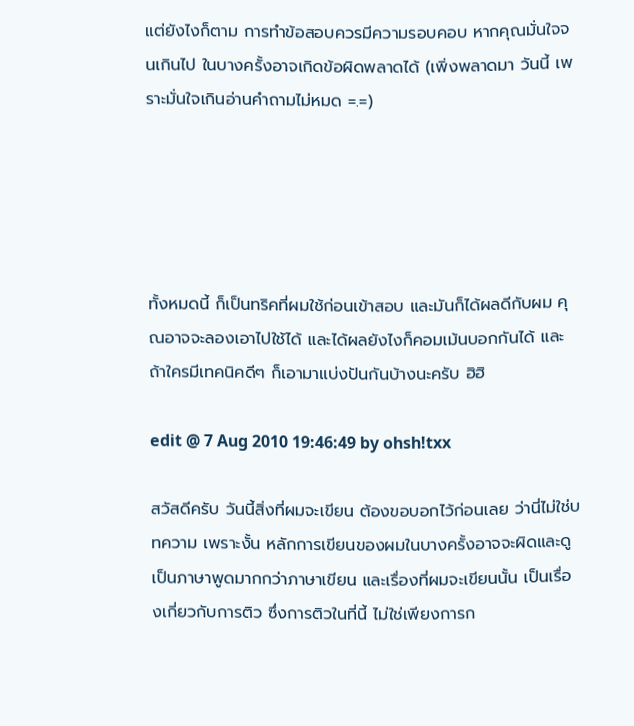แต่ยังไงก็ตาม การทำข้อสอบควรมีความรอบคอบ หากคุณมั่นใจจนเกินไป ในบางครั้งอาจเกิดข้อผิดพลาดได้ (เพิ่งพลาดมา วันนี้ เพราะมั่นใจเกินอ่านคำถามไม่หมด =.=)





ทั้งหมดนี้ ก็เป็นทริคที่ผมใช้ก่อนเข้าสอบ และมันก็ได้ผลดีกับผม คุณอาจจะลองเอาไปใช้ได้ และได้ผลยังไงก็คอมเม้นบอกกันได้ และถ้าใครมีเทคนิคดีๆ ก็เอามาแบ่งปันกันบ้างนะครับ ฮิฮิ

edit @ 7 Aug 2010 19:46:49 by ohsh!txx

สวัสดีครับ วันนี้สิ่งที่ผมจะเขียน ต้องขอบอกไว้ก่อนเลย ว่านี่ไม่ใช่บทความ เพราะงั้น หลักการเขียนของผมในบางครั้งอาจจะผิดและดูเป็นภาษาพูดมากกว่าภาษาเขียน และเรื่องที่ผมจะเขียนนั้น เป็นเรื่องเกี่ยวกับการติว ซึ่งการติวในที่นี้ ไม่ใช่เพียงการก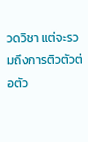วดวิชา แต่จะรวมถึงการติวตัวต่อตัว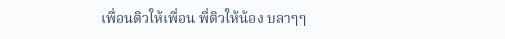เพื่อนติวให้เพื่อน พี่ติวให้น้อง บลาๆๆ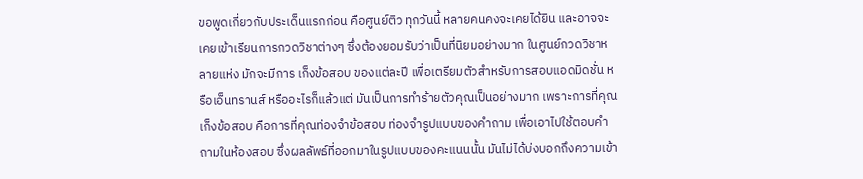ขอพูดเกี่ยวกับประเด็นแรกก่อน คือศูนย์ติว ทุกวันนี้ หลายคนคงจะเคยได้ยิน และอาจจะเคยเข้าเรียนการกวดวิชาต่างๆ ซึ่งต้องยอมรับว่าเป็นที่นิยมอย่างมาก ในศูนย์กวดวิชาหลายแห่ง มักจะมีการ เก็งข้อสอบ ของแต่ละปี เพื่อเตรียมตัวสำหรับการสอบแอดมิดชั่น หรือเอ็นทรานส์ หรืออะไรก็แล้วแต่ มันเป็นการทำร้ายตัวคุณเป็นอย่างมาก เพราะการที่คุณเก็งข้อสอบ คือการที่คุณท่องจำข้อสอบ ท่องจำรูปแบบของคำถาม เพื่อเอาไปใช้ตอบคำถามในห้องสอบ ซึ่งผลลัพธ์ที่ออกมาในรูปแบบของคะแนนนั้น มันไม่ได้บ่งบอกถึงความเข้า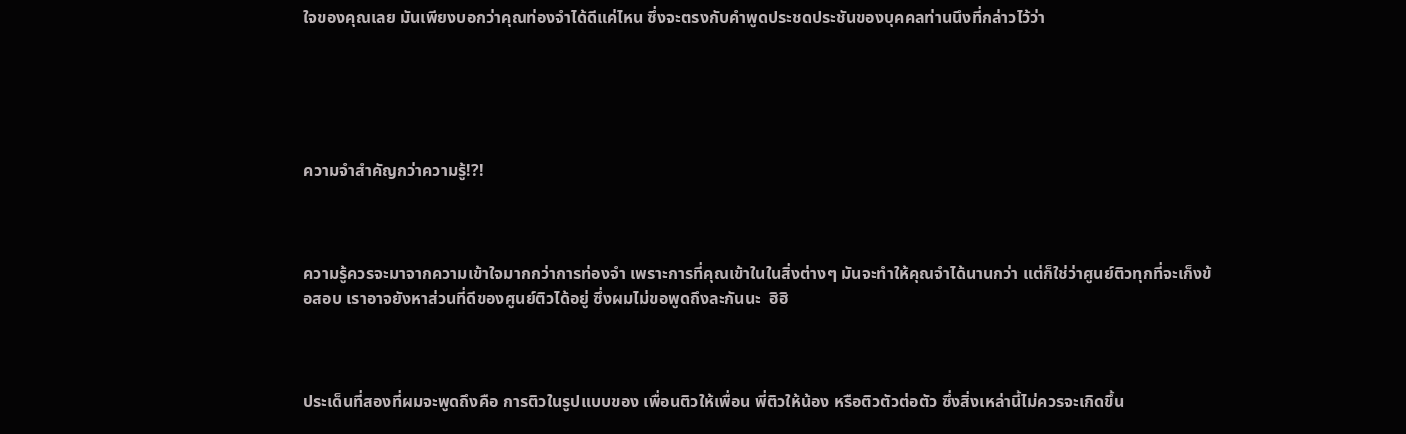ใจของคุณเลย มันเพียงบอกว่าคุณท่องจำได้ดีแค่ไหน ซึ่งจะตรงกับคำพูดประชดประชันของบุคคลท่านนึงที่กล่าวไว้ว่า





ความจำสำคัญกว่าความรู้!?!



ความรู้ควรจะมาจากความเข้าใจมากกว่าการท่องจำ เพราะการที่คุณเข้าในในสิ่งต่างๆ มันจะทำให้คุณจำได้นานกว่า แต่ก็ใช่ว่าศูนย์ติวทุกที่จะเก็งข้อสอบ เราอาจยังหาส่วนที่ดีของศูนย์ติวได้อยู่ ซึ่งผมไม่ขอพูดถึงละกันนะ  ฮิฮิ



ประเด็นที่สองที่ผมจะพูดถึงคือ การติวในรูปแบบของ เพื่อนติวให้เพื่อน พี่ติวให้น้อง หรือติวตัวต่อตัว ซึ่งสิ่งเหล่านี้ไม่ควรจะเกิดขึ้น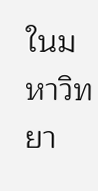ในมหาวิทยา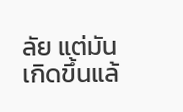ลัย แต่มันเกิดขึ้นแล้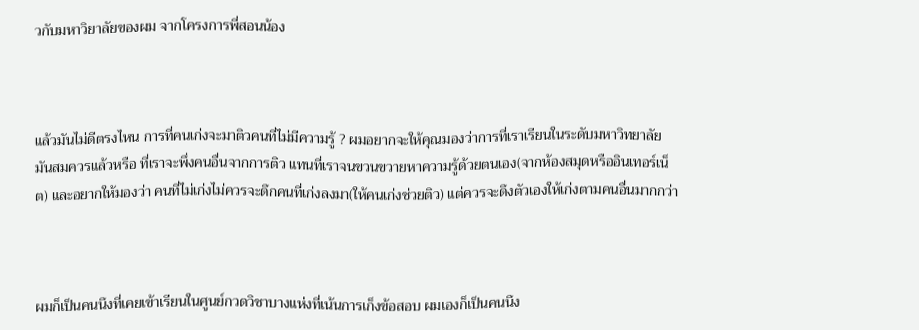วกับมหาวิยาลัยของผม จากโครงการพี่สอนน้อง



แล้วมันไม่ดีตรงไหน การที่คนเก่งจะมาติวคนที่ไม่มีความรู้ ? ผมอยากจะให้คุณมองว่าการที่เราเรียนในระดับมหาวิทยาลัย มันสมควรแล้วหรือ ที่เราจะพึ่งคนอื่นจากการติว แทนที่เราจนขวนขวายหาความรู้ด้วยตนเอง(จากห้องสมุดหรืออินเทอร์เน็ต) และอยากให้มองว่า คนที่ไม่เก่งไม่ควรจะดึกคนที่เก่งลงมา(ให้คนเก่งช่วยติว) แต่ควรจะดึงตัวเองให้เก่งตามคนอื่นมากกว่า



ผมก็เป็นคนนึงที่เคยเข้าเรียนในศูนย์กวดวิชาบางแห่งที่เน้นการเก็งข้อสอบ ผมเองก็เป็นคนนึง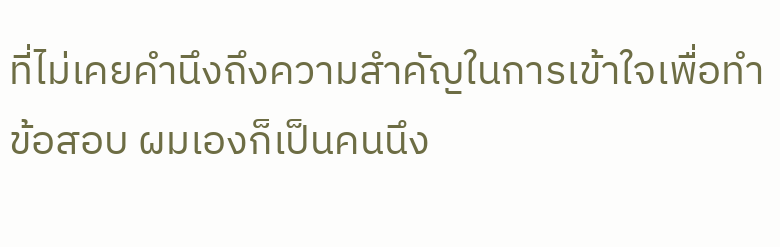ที่ไม่เคยคำนึงถึงความสำคัญในการเข้าใจเพื่อทำข้อสอบ ผมเองก็เป็นคนนึง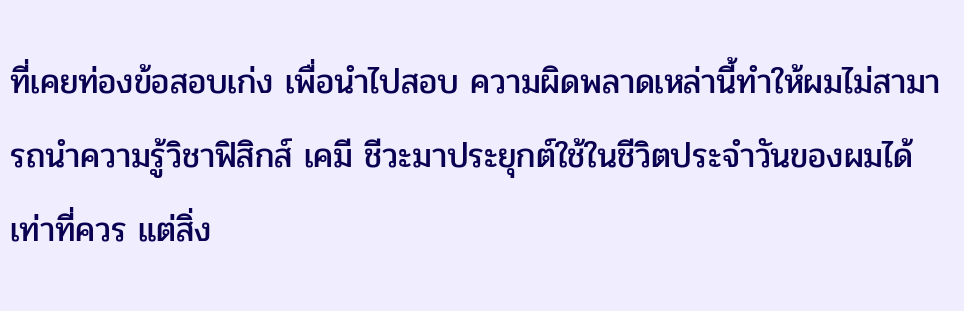ที่เคยท่องข้อสอบเก่ง เพื่อนำไปสอบ ความผิดพลาดเหล่านี้ทำให้ผมไม่สามารถนำความรู้วิชาฟิสิกส์ เคมี ชีวะมาประยุกต์ใช้ในชีวิตประจำวันของผมได้เท่าที่ควร แต่สิ่ง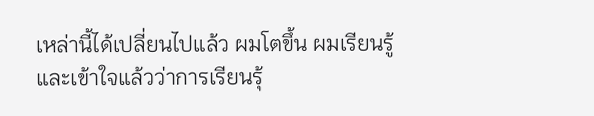เหล่านี้ได้เปลี่ยนไปแล้ว ผมโตขึ้น ผมเรียนรู้และเข้าใจแล้วว่าการเรียนรุ้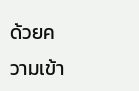ด้วยความเข้า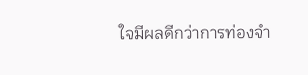ใจมีผลดีกว่าการท่องจำ